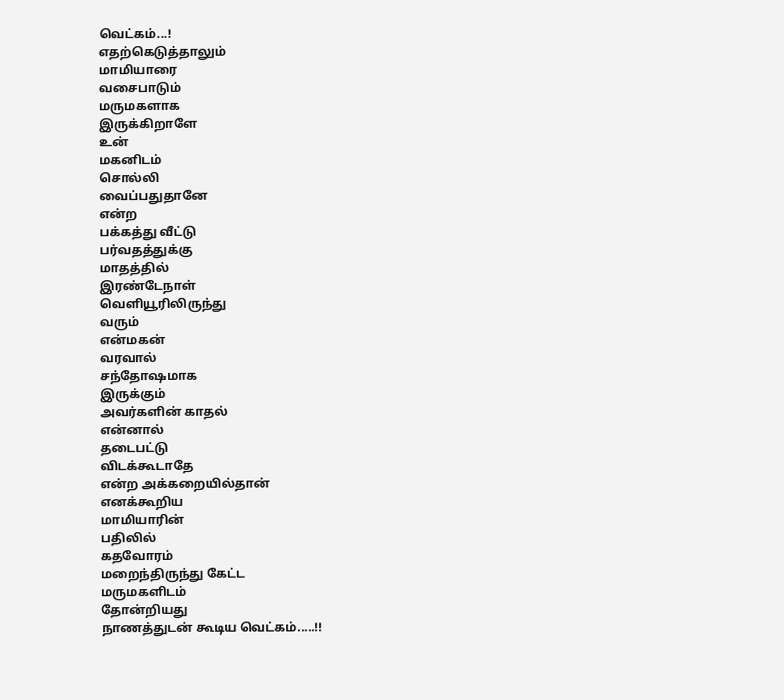வெட்கம்...!
எதற்கெடுத்தாலும்
மாமியாரை
வசைபாடும்
மருமகளாக
இருக்கிறாளே
உன்
மகனிடம்
சொல்லி
வைப்பதுதானே
என்ற
பக்கத்து வீட்டு
பர்வதத்துக்கு
மாதத்தில்
இரண்டேநாள்
வெளியூரிலிருந்து
வரும்
என்மகன்
வரவால்
சந்தோஷமாக
இருக்கும்
அவர்களின் காதல்
என்னால்
தடைபட்டு
விடக்கூடாதே
என்ற அக்கறையில்தான்
எனக்கூறிய
மாமியாரின்
பதிலில்
கதவோரம்
மறைந்திருந்து கேட்ட
மருமகளிடம்
தோன்றியது
நாணத்துடன் கூடிய வெட்கம்.....!!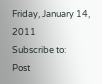Friday, January 14, 2011
Subscribe to:
Post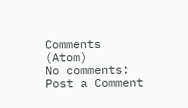Comments (Atom)
No comments:
Post a Comment